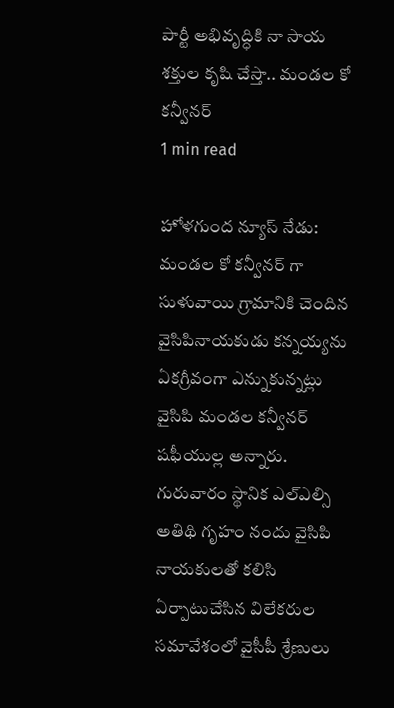పార్టీ అభివృద్ధికి నా సాయ శక్తుల కృషి చేస్తా.. మండల కో కన్వీనర్
1 min read

హోళగుంద న్యూస్ నేడు: మండల కో కన్వీనర్ గా సుళువాయి గ్రామానికి చెందిన వైసిపినాయకుడు కన్నయ్యను ఏకగ్రీవంగా ఎన్నుకున్నట్లు వైసిపి మండల కన్వీనర్ షఫీయుల్ల అన్నారు. గురువారం స్థానిక ఎల్ఎల్సి అతిథి గృహం నందు వైసిపి నాయకులతో కలిసి ఏర్పాటుచేసిన విలేకరుల సమావేశంలో వైసీపీ శ్రేణులు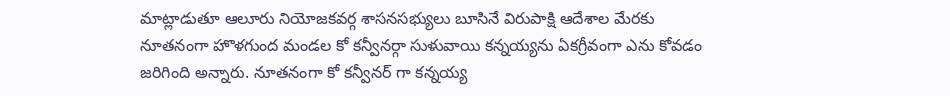మాట్లాడుతూ ఆలూరు నియోజకవర్గ శాసనసభ్యులు బూసినే విరుపాక్షి ఆదేశాల మేరకు నూతనంగా హొళగుంద మండల కో కన్వీనర్గా సుళువాయి కన్నయ్యను ఏకగ్రీవంగా ఎను కోవడం జరిగింది అన్నారు. నూతనంగా కో కన్వీనర్ గా కన్నయ్య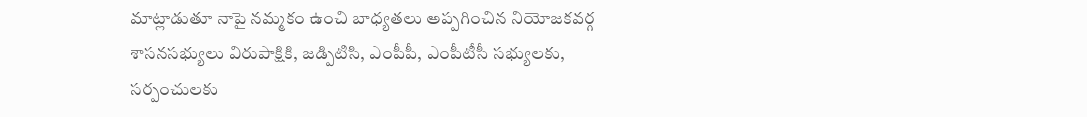మాట్లాడుతూ నాపై నమ్మకం ఉంచి బాధ్యతలు అప్పగించిన నియోజకవర్గ శాసనసభ్యులు విరుపాక్షికి, జడ్పిటిసి, ఎంపీపీ, ఎంపీటీసీ సభ్యులకు, సర్పంచులకు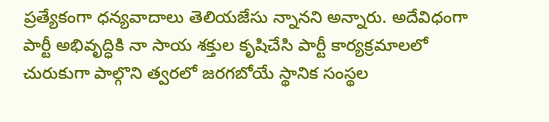ప్రత్యేకంగా ధన్యవాదాలు తెలియజేసు న్నానని అన్నారు. అదేవిధంగా పార్టీ అభివృద్ధికి నా సాయ శక్తుల కృషిచేసి పార్టీ కార్యక్రమాలలో చురుకుగా పాల్గొని త్వరలో జరగబోయే స్థానిక సంస్థల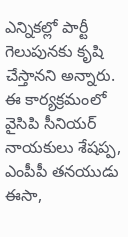ఎన్నికల్లో పార్టీ గెలుపునకు కృషి చేస్తానని అన్నారు. ఈ కార్యక్రమంలో వైసిపి సీనియర్ నాయకులు శేషప్ప, ఎంపీపీ తనయుడు ఈసా,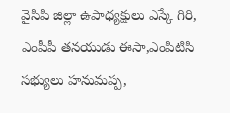వైసిపి జిల్లా ఉపాధ్యక్షులు ఎస్కే గిరి, ఎంపీపీ తనయుడు ఈసా,ఎంపిటిసి సభ్యులు హనుమప్ప,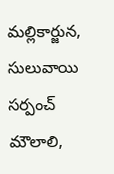మల్లికార్జున, సులువాయి సర్పంచ్ మౌలాలి,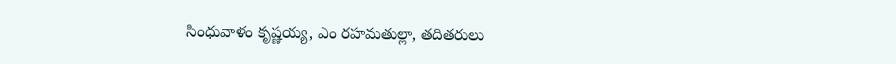సింధువాళం కృష్ణయ్య, ఎం రహమతుల్లా, తదితరులు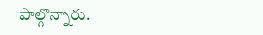పాల్గొన్నారు.